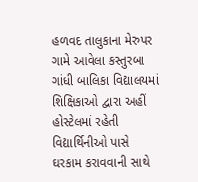હળવદ તાલુકાના મેરુપર ગામે આવેલા કસ્તુરબા ગાંધી બાલિકા વિદ્યાલયમાં શિક્ષિકાઓ દ્વારા અહીં હોસ્ટેલમાં રહેતી વિદ્યાર્થિનીઓ પાસે ઘરકામ કરાવવાની સાથે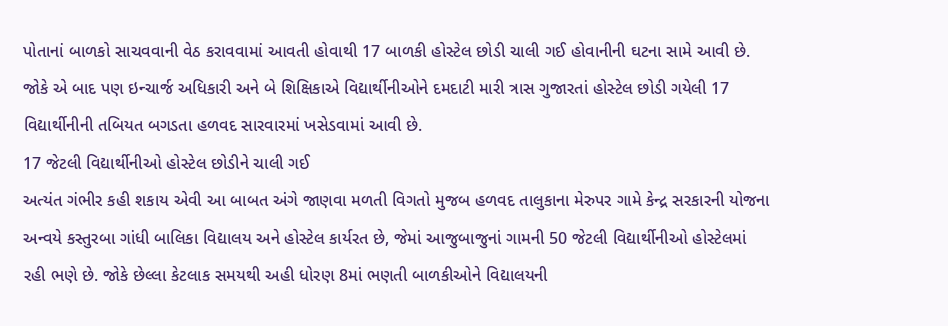પોતાનાં બાળકો સાચવવાની વેઠ કરાવવામાં આવતી હોવાથી 17 બાળકી હોસ્ટેલ છોડી ચાલી ગઈ હોવાનીની ઘટના સામે આવી છે. જોકે એ બાદ પણ ઇન્ચાર્જ અધિકારી અને બે શિક્ષિકાએ વિદ્યાર્થીનીઓને દમદાટી મારી ત્રાસ ગુજારતાં હોસ્ટેલ છોડી ગયેલી 17 વિદ્યાર્થીનીની તબિયત બગડતા હળવદ સારવારમાં ખસેડવામાં આવી છે.
17 જેટલી વિદ્યાર્થીનીઓ હોસ્ટેલ છોડીને ચાલી ગઈ
અત્યંત ગંભીર કહી શકાય એવી આ બાબત અંગે જાણવા મળતી વિગતો મુજબ હળવદ તાલુકાના મેરુપર ગામે કેન્દ્ર સરકારની યોજના અન્વયે કસ્તુરબા ગાંધી બાલિકા વિદ્યાલય અને હોસ્ટેલ કાર્યરત છે, જેમાં આજુબાજુનાં ગામની 50 જેટલી વિદ્યાર્થીનીઓ હોસ્ટેલમાં રહી ભણે છે. જોકે છેલ્લા કેટલાક સમયથી અહી ધોરણ 8માં ભણતી બાળકીઓને વિદ્યાલયની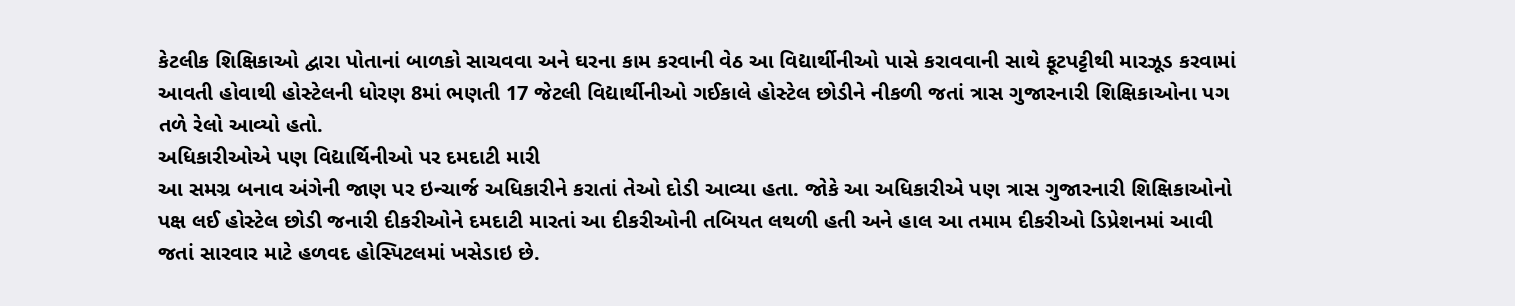કેટલીક શિક્ષિકાઓ દ્વારા પોતાનાં બાળકો સાચવવા અને ઘરના કામ કરવાની વેઠ આ વિદ્યાર્થીનીઓ પાસે કરાવવાની સાથે ફૂટપટ્ટીથી મારઝૂડ કરવામાં આવતી હોવાથી હોસ્ટેલની ધોરણ 8માં ભણતી 17 જેટલી વિદ્યાર્થીનીઓ ગઈકાલે હોસ્ટેલ છોડીને નીકળી જતાં ત્રાસ ગુજારનારી શિક્ષિકાઓના પગ તળે રેલો આવ્યો હતો.
અધિકારીઓએ પણ વિદ્યાર્થિનીઓ પર દમદાટી મારી
આ સમગ્ર બનાવ અંગેની જાણ પર ઇન્ચાર્જ અધિકારીને કરાતાં તેઓ દોડી આવ્યા હતા. જોકે આ અધિકારીએ પણ ત્રાસ ગુજારનારી શિક્ષિકાઓનો પક્ષ લઈ હોસ્ટેલ છોડી જનારી દીકરીઓને દમદાટી મારતાં આ દીકરીઓની તબિયત લથળી હતી અને હાલ આ તમામ દીકરીઓ ડિપ્રેશનમાં આવી જતાં સારવાર માટે હળવદ હોસ્પિટલમાં ખસેડાઇ છે.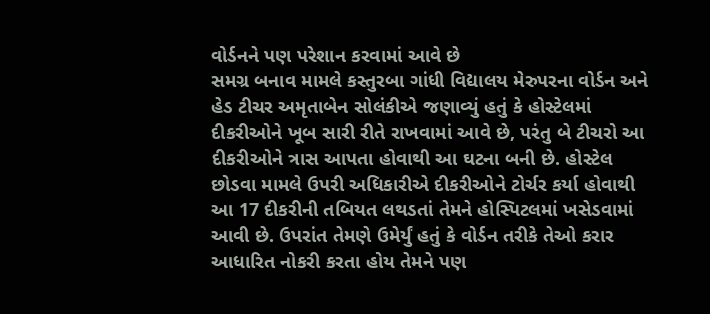વોર્ડનને પણ પરેશાન કરવામાં આવે છે
સમગ્ર બનાવ મામલે કસ્તુરબા ગાંધી વિદ્યાલય મેરુપરના વોર્ડન અને હેડ ટીચર અમૃતાબેન સોલંકીએ જણાવ્યું હતું કે હોસ્ટેલમાં દીકરીઓને ખૂબ સારી રીતે રાખવામાં આવે છે, પરંતુ બે ટીચરો આ દીકરીઓને ત્રાસ આપતા હોવાથી આ ઘટના બની છે. હોસ્ટેલ છોડવા મામલે ઉપરી અધિકારીએ દીકરીઓને ટોર્ચર કર્યા હોવાથી આ 17 દીકરીની તબિયત લથડતાં તેમને હોસ્પિટલમાં ખસેડવામાં આવી છે. ઉપરાંત તેમણે ઉમેર્યું હતું કે વોર્ડન તરીકે તેઓ કરાર આધારિત નોકરી કરતા હોય તેમને પણ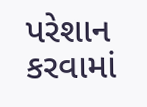પરેશાન કરવામાં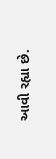આવી રહ્યા છે.